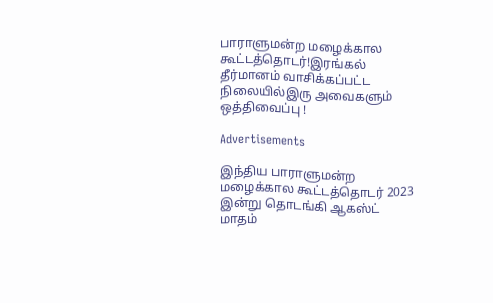பாராளுமன்ற மழைக்கால கூட்டத்தொடர்!இரங்கல் தீர்மானம் வாசிக்கப்பட்ட நிலையில்இரு அவைகளும் ஒத்திவைப்பு !

Advertisements

இந்திய பாராளுமன்ற மழைக்கால கூட்டத்தொடர் 2023 இன்று தொடங்கி ஆகஸ்ட் மாதம்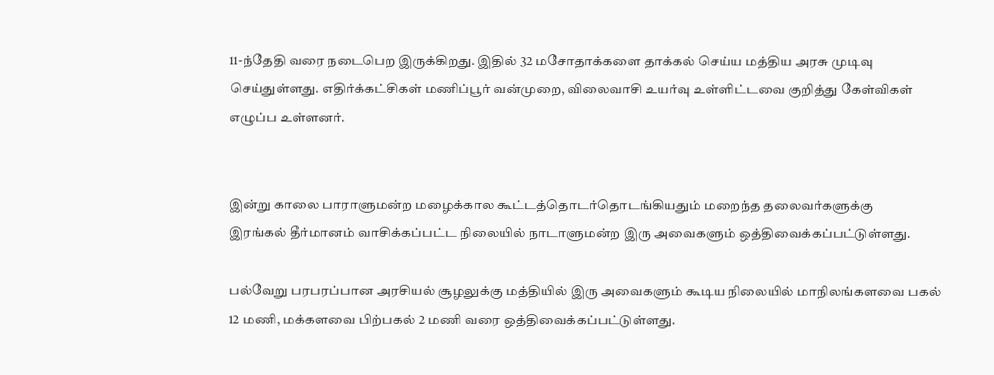11-ந்தேதி வரை நடைபெற இருக்கிறது. இதில் 32 மசோதாக்களை தாக்கல் செய்ய மத்திய அரசு முடிவு செய்துள்ளது. எதிர்க்கட்சிகள் மணிப்பூர் வன்முறை, விலைவாசி உயர்வு உள்ளிட்டவை குறித்து கேள்விகள் எழுப்ப உள்ளனர்.


இன்று காலை பாராளுமன்ற மழைக்கால கூட்டத்தொடர்தொடங்கியதும் மறைந்த தலைவர்களுக்கு
இரங்கல் தீர்மானம் வாசிக்கப்பட்ட நிலையில் நாடாளுமன்ற இரு அவைகளும் ஒத்திவைக்கப்பட்டுள்ளது.

பல்வேறு பரபரப்பான அரசியல் சூழலுக்கு மத்தியில் இரு அவைகளும் கூடிய நிலையில் மாநிலங்களவை பகல் 12 மணி, மக்களவை பிற்பகல் 2 மணி வரை ஒத்திவைக்கப்பட்டுள்ளது.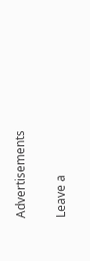Advertisements

Leave a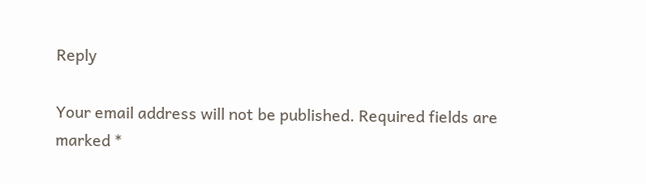Reply

Your email address will not be published. Required fields are marked *